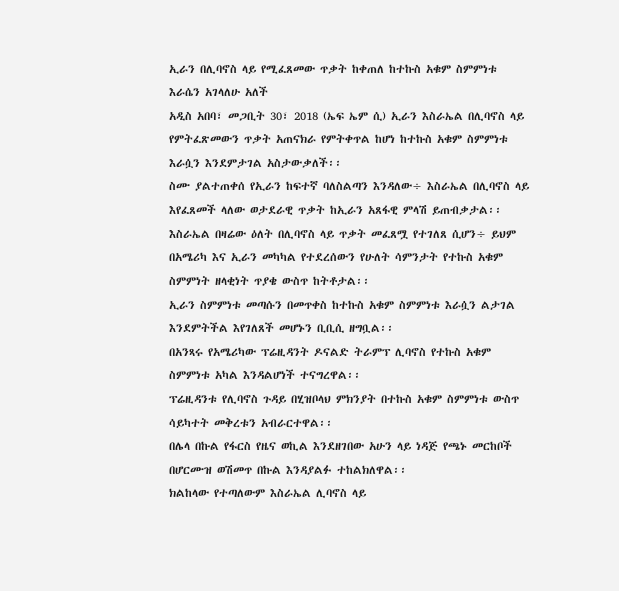ኢራን በሊባኖስ ላይ የሚፈጸመው ጥቃት ከቀጠለ ከተኩስ አቁም ስምምነቱ እራሴን አገላለሁ አለች
አዲስ አበባ፣ መጋቢት 30፣ 2018 (ኤፍ ኤም ሲ) ኢራን እስራኤል በሊባኖስ ላይ የምትፈጽመውን ጥቃት አጠናክራ የምትቀጥል ከሆነ ከተኩስ አቁም ስምምነቱ እራሷን እንደምታገል አስታውቃለች፡፡
ስሙ ያልተጠቀሰ የኢራን ከፍተኛ ባለስልጣን እንዳለው÷ እስራኤል በሊባኖስ ላይ እየፈጸመች ላለው ወታደራዊ ጥቃት ከኢራን አጸፋዊ ምላሽ ይጠብቃታል፡፡
እስራኤል በዛሬው ዕለት በሊባኖስ ላይ ጥቃት መፈጸሟ የተገለጸ ሲሆን÷ ይህም በአሜሪካ እና ኢራን መካካል የተደረሰውን የሁለት ሳምንታት የተኩስ አቁም ስምምነት ዘላቂነት ጥያቄ ውስጥ ከትቶታል፡፡
ኢራን ስምምነቱ መጣሱን በመጥቀስ ከተኩስ አቁም ስምምነቱ እራሷን ልታገል እንደምትችል እየገለጸች መሆኑን ቢቢሲ ዘግቧል፡፡
በአንጻሩ የአሜሪካው ፕሬዚዳንት ዶናልድ ትራምፕ ሊባኖስ የተኩስ አቁም ስምምነቱ አካል እንዳልሆነች ተናግረዋል፡፡
ፕሬዚዳንቱ የሊባኖስ ጉዳይ በሂዝቦላህ ምክንያት በተኩስ አቁም ስምምነቱ ውስጥ ሳይካተት መቅረቱን አብራርተዋል፡፡
በሌላ በኩል የፋርስ የዜና ወኪል እንደዘገበው አሁን ላይ ነዳጅ የጫኑ መርከቦች በሆርሙዝ ወሽመጥ በኩል እንዳያልፉ ተከልክለዋል፡፡
ክልከላው የተጣለውም እስራኤል ሊባኖስ ላይ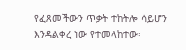የፈጸመችውን ጥቃት ተከትሎ ሳይሆን እንዳልቀረ ነው የተመላከተው፡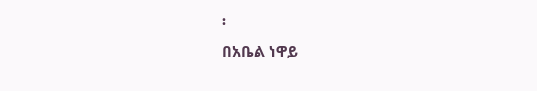፡
በአቤል ነዋይ